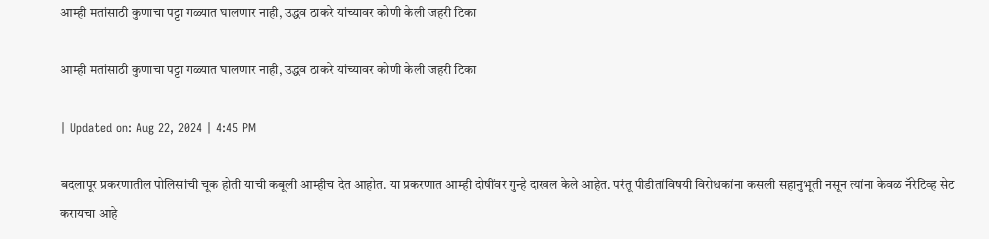आम्ही मतांसाठी कुणाचा पट्टा गळ्यात घालणार नाही, उद्धव ठाकरे यांच्यावर कोणी केली जहरी टिका

आम्ही मतांसाठी कुणाचा पट्टा गळ्यात घालणार नाही, उद्धव ठाकरे यांच्यावर कोणी केली जहरी टिका

| Updated on: Aug 22, 2024 | 4:45 PM

बदलापूर प्रकरणातील पोलिसांची चूक होती याची कबूली आम्हीच देत आहोत. या प्रकरणात आम्ही दोषींवर गुन्हे दाखल केले आहेत. परंतू पीडीतांविषयी विरोधकांना कसली सहानुभूती नसून त्यांना केवळ नॅरेटिव्ह सेट करायचा आहे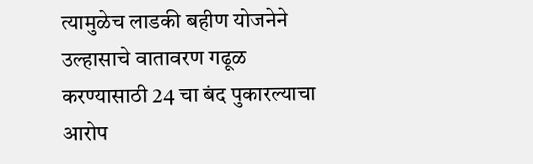त्यामुळेच लाडकी बहीण योजनेने उल्हासाचे वातावरण गढूळ करण्यासाठी 24 चा बंद पुकारल्याचा आरोप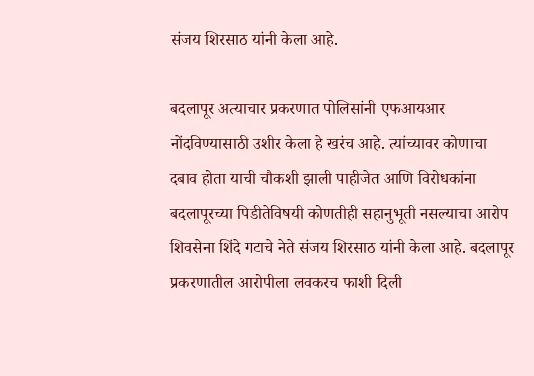संजय शिरसाठ यांनी केला आहे.

बदलापूर अत्याचार प्रकरणात पोलिसांनी एफआयआर नोंदविण्यासाठी उशीर केला हे खरंच आहे. त्यांच्यावर कोणाचा दबाव होता याची चौकशी झाली पाहीजेत आणि विरोधकांना बदलापूरच्या पिडीतेविषयी कोणतीही सहानुभूती नसल्याचा आरोप शिवसेना शिंदे गटाचे नेते संजय शिरसाठ यांनी केला आहे. बदलापूर प्रकरणातील आरोपीला लवकरच फाशी दिली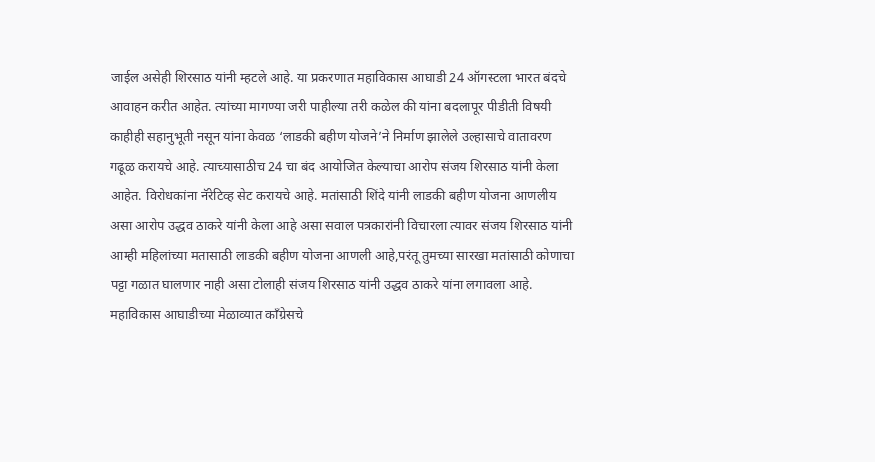जाईल असेही शिरसाठ यांनी म्हटले आहे. या प्रकरणात महाविकास आघाडी 24 ऑगस्टला भारत बंदचे आवाहन करीत आहेत. त्यांच्या मागण्या जरी पाहील्या तरी कळेल की यांना बदलापूर पीडीती विषयी काहीही सहानुभूती नसून यांना केवळ ‘लाडकी बहीण योजने’ने निर्माण झालेले उल्हासाचे वातावरण गढूळ करायचे आहे. त्याच्यासाठीच 24 चा बंद आयोजित केल्याचा आरोप संजय शिरसाठ यांनी केला आहेत. विरोधकांना नॅरेटिव्ह सेट करायचे आहे. मतांसाठी शिंदे यांनी लाडकी बहीण योजना आणलीय असा आरोप उद्धव ठाकरे यांनी केला आहे असा सवाल पत्रकारांनी विचारला त्यावर संजय शिरसाठ यांनी आम्ही महिलांच्या मतासाठी लाडकी बहीण योजना आणली आहे,परंतू तुमच्या सारखा मतांसाठी कोणाचा पट्टा गळात घालणार नाही असा टोलाही संजय शिरसाठ यांनी उद्धव ठाकरे यांना लगावला आहे. महाविकास आघाडीच्या मेळाव्यात कॉंग्रेसचे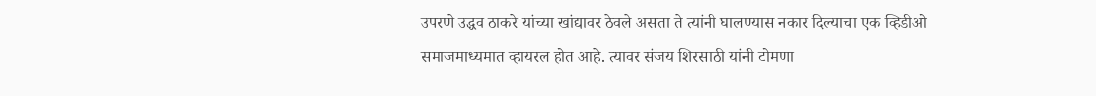उपरणे उद्धव ठाकरे यांच्या खांद्यावर ठेवले असता ते त्यांनी घालण्यास नकार दिल्याचा एक व्हिडीओ समाजमाध्यमात व्हायरल होत आहे. त्यावर संजय शिरसाठी यांनी टोमणा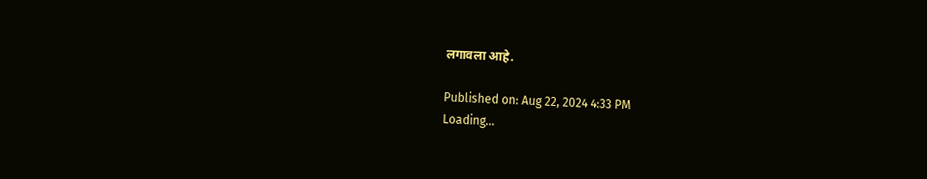लगावला आहे.

Published on: Aug 22, 2024 4:33 PM
Loading...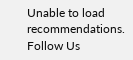Unable to load recommendations.
Follow Us